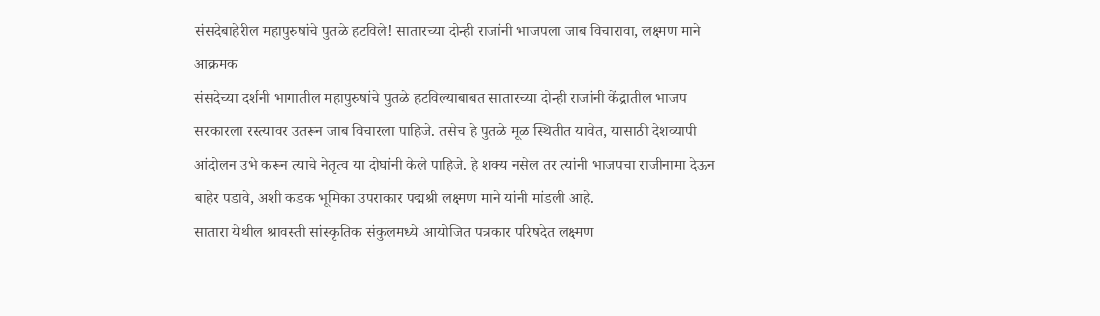संसदेबाहेरील महापुरुषांचे पुतळे हटविले! सातारच्या दोन्ही राजांनी भाजपला जाब विचारावा, लक्ष्मण माने आक्रमक
संसदेच्या दर्शनी भागातील महापुरुषांचे पुतळे हटविल्याबाबत सातारच्या दोन्ही राजांनी केंद्रातील भाजप सरकारला रस्त्यावर उतरून जाब विचारला पाहिजे. तसेच हे पुतळे मूळ स्थितीत यावेत, यासाठी देशव्यापी आंदोलन उभे करून त्याचे नेतृत्व या दोघांनी केले पाहिजे. हे शक्य नसेल तर त्यांनी भाजपचा राजीनामा देऊन बाहेर पडावे, अशी कडक भूमिका उपराकार पद्मश्री लक्ष्मण माने यांनी मांडली आहे.
सातारा येथील श्रावस्ती सांस्कृतिक संकुलमध्ये आयोजित पत्रकार परिषदेत लक्ष्मण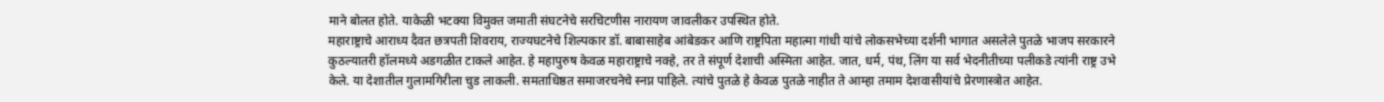माने बोलत होते. याकेळी भटक्या विमुक्त जमाती संघटनेचे सरचिटणीस नारायण जावलीकर उपस्थित होते.
महाराष्ट्राचे आराध्य दैवत छत्रपती शिवराय, राज्यघटनेचे शिल्पकार डॉ. बाबासाहेब आंबेडकर आणि राष्ट्रपिता महात्मा गांधी यांचे लोकसभेच्या दर्शनी भागात असलेले पुतळे भाजप सरकारने कुठल्यातरी हॉलमध्ये अडगळीत टाकले आहेत. हे महापुरुष केवळ महाराष्ट्राचे नक्हे, तर ते संपूर्ण देशाची अस्मिता आहेत. जात, धर्म, पंथ, लिंग या सर्व भेदनीतीच्या पलीकडे त्यांनी राष्ट्र उभे केले. या देशातील गुलामगिरीला चुड लाकली. समताधिष्ठत समाजरचनेचे स्नप्न पाहिले. त्यांचे पुतळे हे केवळ पुतळे नाहीत ते आम्हा तमाम देशवासीयांचे प्रेरणास्त्रोत आहेत.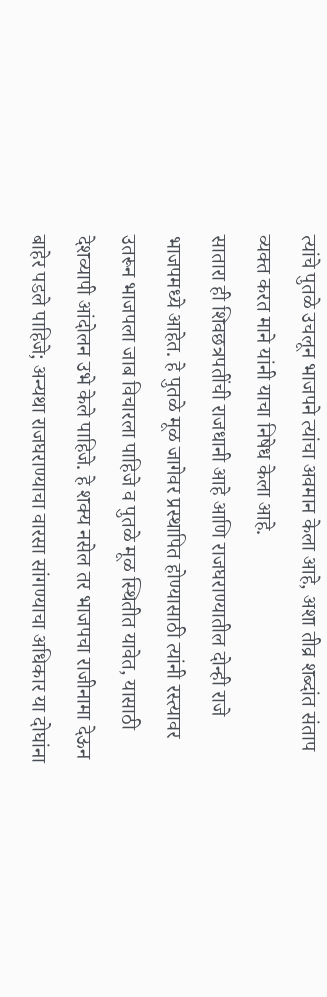त्यांचे पुतळे उचलून भाजपने त्यांचा अवमान केला आहे, अशा तीव्र शब्दांत संताप व्यक्त करत माने यांनी याचा निषेध केला आहे.
सातारा ही शिवछत्रपतींची राजधानी आहे आणि राजघराण्यातील दोन्ही राजे भाजपमध्ये आहेत. हे पुतळे मूळ जागेवर प्रस्थापित होण्यासाठी त्यांनी रस्त्यावर उतरून भाजपला जाब विचारला पाहिजे व पुतळे मूळ स्थितीत यावेत, यासाठी देशव्यापी आंदोलन उभे केले पाहिजे. हे शक्य नसेल तर भाजपचा राजीनामा देऊन बाहेर पडले पाहिजे; अन्यथा राजघराण्याचा वारसा सांगण्याचा अधिकार या दोघांना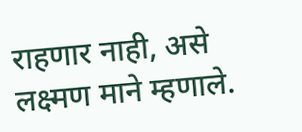राहणार नाही, असे लक्ष्मण माने म्हणाले.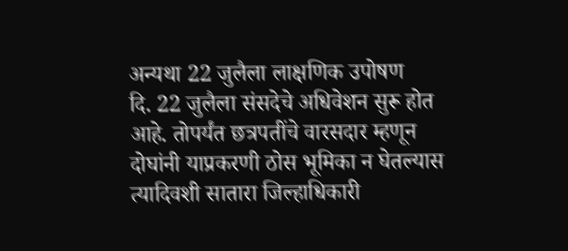अन्यथा 22 जुलैला लाक्षणिक उपोषण
दि. 22 जुलैला संसदेचे अधिवेशन सुरू होत आहे. तोपर्यंत छत्रपतींचे वारसदार म्हणून दोघांनी याप्रकरणी ठोस भूमिका न घेतल्यास त्यादिवशी सातारा जिल्हाधिकारी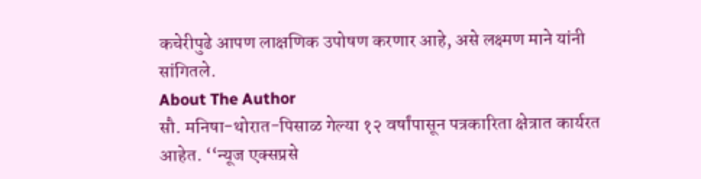कचेरीपुढे आपण लाक्षणिक उपोषण करणार आहे, असे लक्ष्मण माने यांनी सांगितले.
About The Author
सौ. मनिषा-थोरात-पिसाळ गेल्या १२ वर्षांपासून पत्रकारिता क्षेत्रात कार्यरत आहेत. ‘‘न्यूज एक्सप्रसे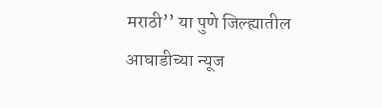मराठी’’ या पुणे जिल्ह्यातील आघाडीच्या न्यूज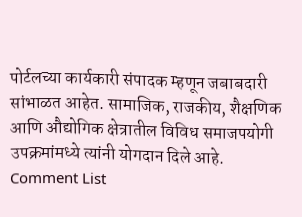पोर्टलच्या कार्यकारी संपादक म्हणून जबाबदारी सांभाळत आहेत. सामाजिक, राजकीय, शैक्षणिक आणि औद्योगिक क्षेत्रातील विविध समाजपयोगी उपक्रमांमध्ये त्यांनी योगदान दिले आहे.
Comment List